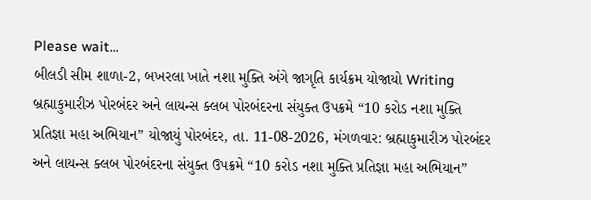Please wait...
બીલડી સીમ શાળા-2, બખરલા ખાતે નશા મુક્તિ અંગે જાગૃતિ કાર્યક્રમ યોજાયો Writing બ્રહ્માકુમારીઝ પોરબંદર અને લાયન્સ ક્લબ પોરબંદરના સંયુક્ત ઉપક્રમે “10 કરોડ નશા મુક્તિ પ્રતિજ્ઞા મહા અભિયાન” યોજાયું પોરબંદર, તા. 11-08-2026, મંગળવાર: બ્રહ્માકુમારીઝ પોરબંદર અને લાયન્સ ક્લબ પોરબંદરના સંયુક્ત ઉપક્રમે “10 કરોડ નશા મુક્તિ પ્રતિજ્ઞા મહા અભિયાન”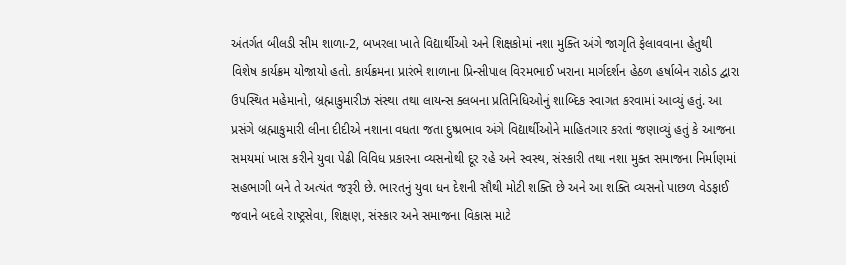અંતર્ગત બીલડી સીમ શાળા-2, બખરલા ખાતે વિદ્યાર્થીઓ અને શિક્ષકોમાં નશા મુક્તિ અંગે જાગૃતિ ફેલાવવાના હેતુથી વિશેષ કાર્યક્રમ યોજાયો હતો. કાર્યક્રમના પ્રારંભે શાળાના પ્રિન્સીપાલ વિરમભાઈ ખરાના માર્ગદર્શન હેઠળ હર્ષાબેન રાઠોડ દ્વારા ઉપસ્થિત મહેમાનો, બ્રહ્માકુમારીઝ સંસ્થા તથા લાયન્સ ક્લબના પ્રતિનિધિઓનું શાબ્દિક સ્વાગત કરવામાં આવ્યું હતું. આ પ્રસંગે બ્રહ્માકુમારી લીના દીદીએ નશાના વધતા જતા દુષ્પ્રભાવ અંગે વિદ્યાર્થીઓને માહિતગાર કરતાં જણાવ્યું હતું કે આજના સમયમાં ખાસ કરીને યુવા પેઢી વિવિધ પ્રકારના વ્યસનોથી દૂર રહે અને સ્વસ્થ, સંસ્કારી તથા નશા મુક્ત સમાજના નિર્માણમાં સહભાગી બને તે અત્યંત જરૂરી છે. ભારતનું યુવા ધન દેશની સૌથી મોટી શક્તિ છે અને આ શક્તિ વ્યસનો પાછળ વેડફાઈ જવાને બદલે રાષ્ટ્રસેવા, શિક્ષણ, સંસ્કાર અને સમાજના વિકાસ માટે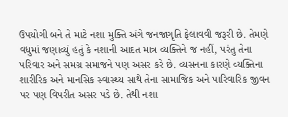ઉપયોગી બને તે માટે નશા મુક્તિ અંગે જનજાગૃતિ ફેલાવવી જરૂરી છે. તેમણે વધુમાં જણાવ્યું હતું કે નશાની આદત માત્ર વ્યક્તિને જ નહીં, પરંતુ તેના પરિવાર અને સમગ્ર સમાજને પણ અસર કરે છે. વ્યસનના કારણે વ્યક્તિના શારીરિક અને માનસિક સ્વાસ્થ્ય સાથે તેના સામાજિક અને પારિવારિક જીવન પર પણ વિપરીત અસર પડે છે. તેથી નશા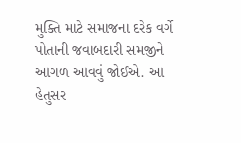મુક્તિ માટે સમાજના દરેક વર્ગે પોતાની જવાબદારી સમજીને આગળ આવવું જોઈએ. આ હેતુસર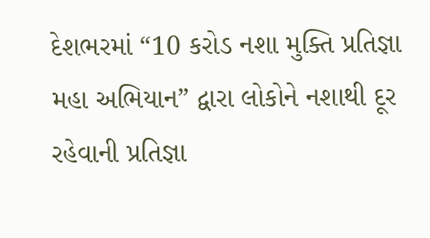દેશભરમાં “10 કરોડ નશા મુક્તિ પ્રતિજ્ઞા મહા અભિયાન” દ્વારા લોકોને નશાથી દૂર રહેવાની પ્રતિજ્ઞા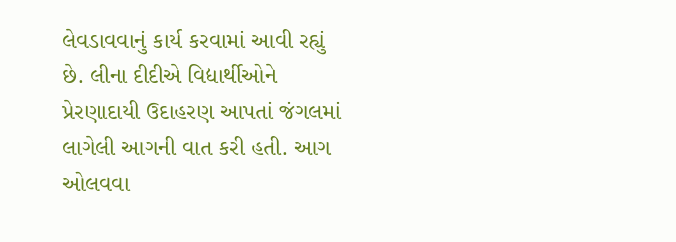લેવડાવવાનું કાર્ય કરવામાં આવી રહ્યું છે. લીના દીદીએ વિદ્યાર્થીઓને પ્રેરણાદાયી ઉદાહરણ આપતાં જંગલમાં લાગેલી આગની વાત કરી હતી. આગ ઓલવવા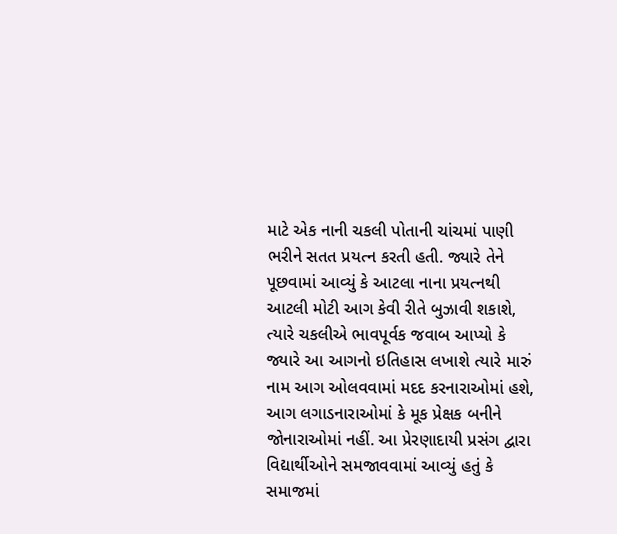માટે એક નાની ચકલી પોતાની ચાંચમાં પાણી ભરીને સતત પ્રયત્ન કરતી હતી. જ્યારે તેને પૂછવામાં આવ્યું કે આટલા નાના પ્રયત્નથી આટલી મોટી આગ કેવી રીતે બુઝાવી શકાશે, ત્યારે ચકલીએ ભાવપૂર્વક જવાબ આપ્યો કે જ્યારે આ આગનો ઇતિહાસ લખાશે ત્યારે મારું નામ આગ ઓલવવામાં મદદ કરનારાઓમાં હશે, આગ લગાડનારાઓમાં કે મૂક પ્રેક્ષક બનીને જોનારાઓમાં નહીં. આ પ્રેરણાદાયી પ્રસંગ દ્વારા વિદ્યાર્થીઓને સમજાવવામાં આવ્યું હતું કે સમાજમાં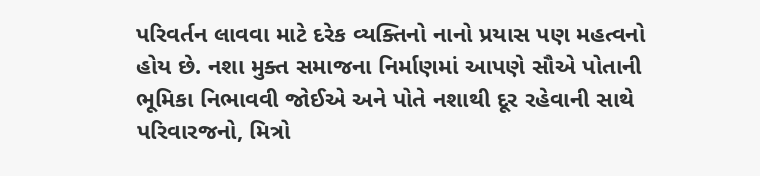પરિવર્તન લાવવા માટે દરેક વ્યક્તિનો નાનો પ્રયાસ પણ મહત્વનો હોય છે. નશા મુક્ત સમાજના નિર્માણમાં આપણે સૌએ પોતાની ભૂમિકા નિભાવવી જોઈએ અને પોતે નશાથી દૂર રહેવાની સાથે પરિવારજનો, મિત્રો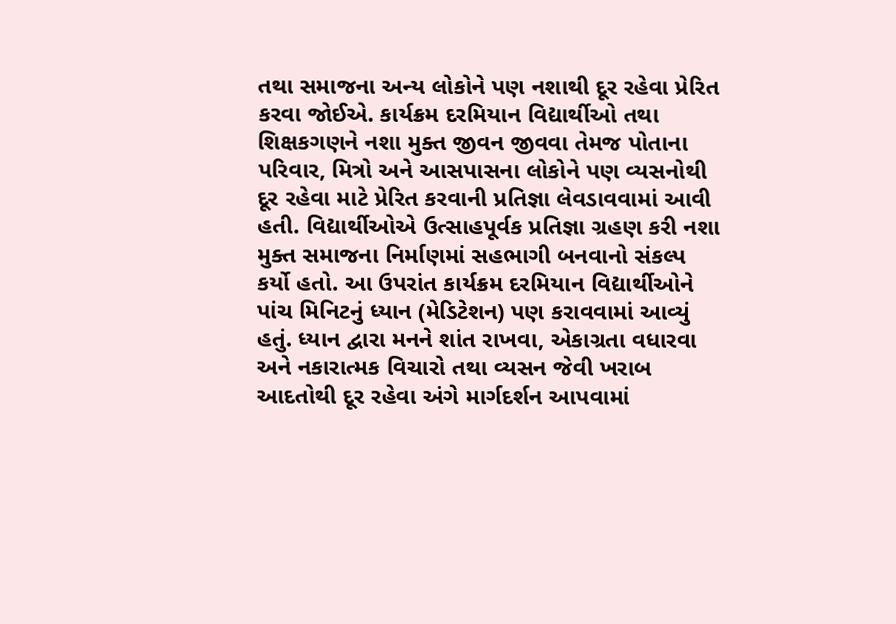તથા સમાજના અન્ય લોકોને પણ નશાથી દૂર રહેવા પ્રેરિત કરવા જોઈએ. કાર્યક્રમ દરમિયાન વિદ્યાર્થીઓ તથા શિક્ષકગણને નશા મુક્ત જીવન જીવવા તેમજ પોતાના પરિવાર, મિત્રો અને આસપાસના લોકોને પણ વ્યસનોથી દૂર રહેવા માટે પ્રેરિત કરવાની પ્રતિજ્ઞા લેવડાવવામાં આવી હતી. વિદ્યાર્થીઓએ ઉત્સાહપૂર્વક પ્રતિજ્ઞા ગ્રહણ કરી નશા મુક્ત સમાજના નિર્માણમાં સહભાગી બનવાનો સંકલ્પ કર્યો હતો. આ ઉપરાંત કાર્યક્રમ દરમિયાન વિદ્યાર્થીઓને પાંચ મિનિટનું ધ્યાન (મેડિટેશન) પણ કરાવવામાં આવ્યું હતું. ધ્યાન દ્વારા મનને શાંત રાખવા, એકાગ્રતા વધારવા અને નકારાત્મક વિચારો તથા વ્યસન જેવી ખરાબ આદતોથી દૂર રહેવા અંગે માર્ગદર્શન આપવામાં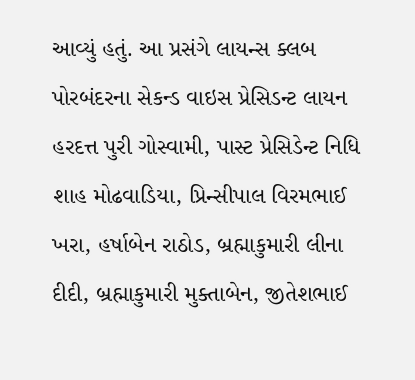આવ્યું હતું. આ પ્રસંગે લાયન્સ ક્લબ પોરબંદરના સેકન્ડ વાઇસ પ્રેસિડન્ટ લાયન હરદત્ત પુરી ગોસ્વામી, પાસ્ટ પ્રેસિડેન્ટ નિધિ શાહ મોઢવાડિયા, પ્રિન્સીપાલ વિરમભાઈ ખરા, હર્ષાબેન રાઠોડ, બ્રહ્માકુમારી લીના દીદી, બ્રહ્માકુમારી મુક્તાબેન, જીતેશભાઈ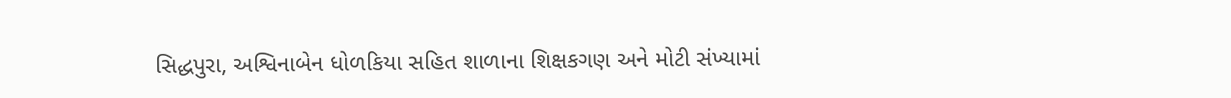સિદ્ધપુરા, અશ્વિનાબેન ધોળકિયા સહિત શાળાના શિક્ષકગણ અને મોટી સંખ્યામાં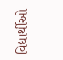વિદ્યાર્થીઓ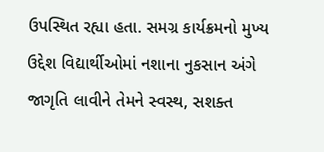ઉપસ્થિત રહ્યા હતા. સમગ્ર કાર્યક્રમનો મુખ્ય ઉદ્દેશ વિદ્યાર્થીઓમાં નશાના નુકસાન અંગે જાગૃતિ લાવીને તેમને સ્વસ્થ, સશક્ત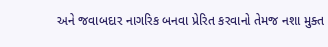અને જવાબદાર નાગરિક બનવા પ્રેરિત કરવાનો તેમજ નશા મુક્ત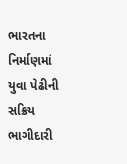ભારતના નિર્માણમાં યુવા પેઢીની સક્રિય ભાગીદારી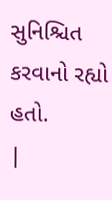સુનિશ્ચિત કરવાનો રહ્યો હતો.
|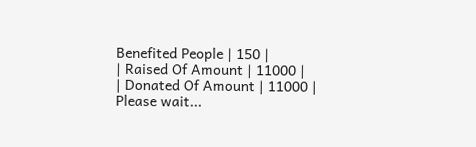Benefited People | 150 |
| Raised Of Amount | 11000 |
| Donated Of Amount | 11000 |
Please wait...